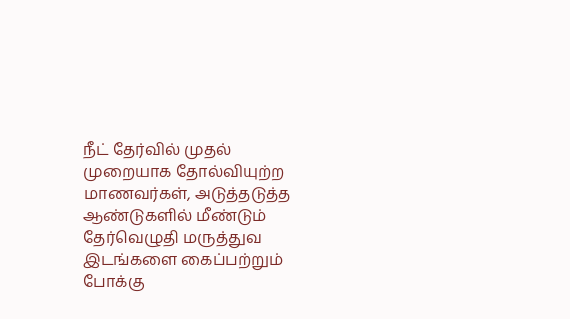நீட் தேர்வில் முதல் முறையாக தோல்வியுற்ற மாணவர்கள், அடுத்தடுத்த ஆண்டுகளில் மீண்டும் தேர்வெழுதி மருத்துவ இடங்களை கைப்பற்றும் போக்கு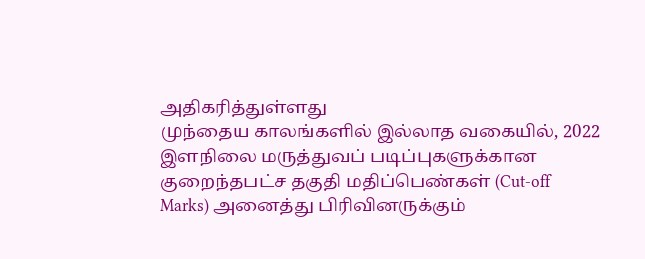அதிகரித்துள்ளது
முந்தைய காலங்களில் இல்லாத வகையில், 2022 இளநிலை மருத்துவப் படிப்புகளுக்கான குறைந்தபட்ச தகுதி மதிப்பெண்கள் (Cut-off Marks) அனைத்து பிரிவினருக்கும்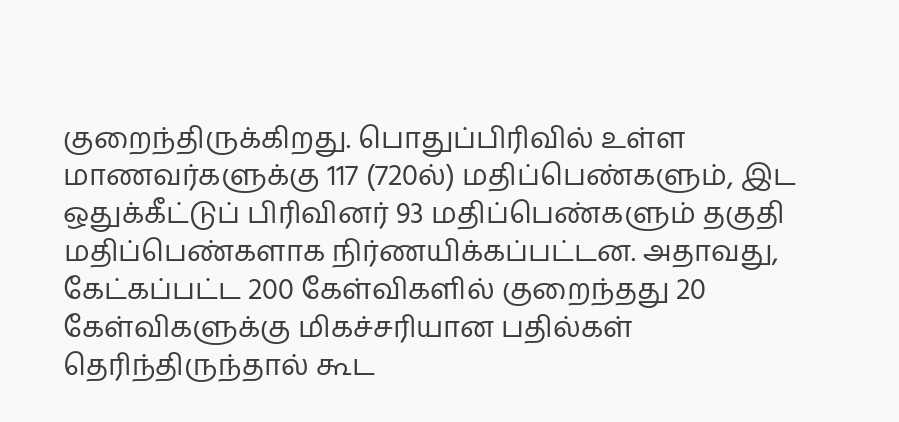குறைந்திருக்கிறது. பொதுப்பிரிவில் உள்ள மாணவர்களுக்கு 117 (720ல்) மதிப்பெண்களும், இட ஒதுக்கீட்டுப் பிரிவினர் 93 மதிப்பெண்களும் தகுதி மதிப்பெண்களாக நிர்ணயிக்கப்பட்டன. அதாவது, கேட்கப்பட்ட 200 கேள்விகளில் குறைந்தது 20 கேள்விகளுக்கு மிகச்சரியான பதில்கள் தெரிந்திருந்தால் கூட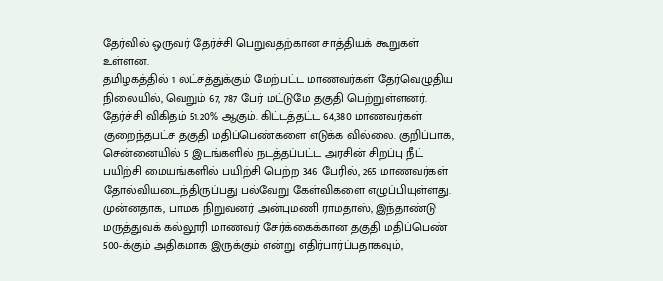தேர்வில் ஒருவர் தேர்ச்சி பெறுவதற்கான சாத்தியக் கூறுகள் உள்ளன.
தமிழகத்தில் 1 லட்சத்துக்கும் மேற்பட்ட மாணவர்கள் தேர்வெழுதிய நிலையில், வெறும் 67, 787 பேர் மட்டுமே தகுதி பெற்றுள்ளனர். தேர்ச்சி விகிதம் 51.20% ஆகும். கிட்டத்தட்ட 64,380 மாணவர்கள் குறைந்தபட்ச தகுதி மதிப்பெண்களை எடுக்க வில்லை. குறிப்பாக, சென்னையில் 5 இடங்களில் நடத்தப்பட்ட அரசின் சிறப்பு நீட் பயிற்சி மையங்களில் பயிற்சி பெற்ற 346 பேரில், 265 மாணவர்கள் தோல்வியடைந்திருப்பது பல்வேறு கேள்விகளை எழுப்பியுள்ளது.
முன்னதாக, பாமக நிறுவனர் அன்புமணி ராமதாஸ், இந்தாண்டு மருத்துவக் கல்லூரி மாணவர் சேர்க்கைக்கான தகுதி மதிப்பெண் 500-க்கும் அதிகமாக இருக்கும் என்று எதிர்பார்ப்பதாகவும்,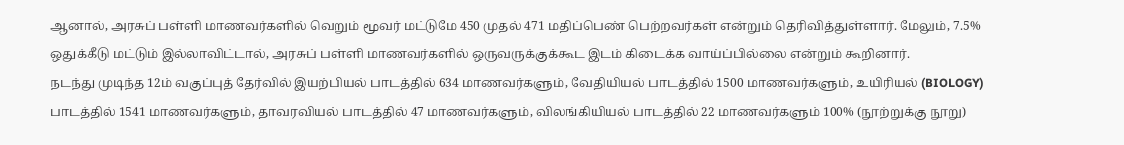ஆனால், அரசுப் பள்ளி மாணவர்களில் வெறும் மூவர் மட்டுமே 450 முதல் 471 மதிப்பெண் பெற்றவர்கள் என்றும் தெரிவித்துள்ளார். மேலும், 7.5% ஒதுக்கீடு மட்டும் இல்லாவிட்டால், அரசுப் பள்ளி மாணவர்களில் ஒருவருக்குக்கூட இடம் கிடைக்க வாய்ப்பில்லை என்றும் கூறினார்.
நடந்து முடிந்த 12ம் வகுப்புத் தேர்வில் இயற்பியல் பாடத்தில் 634 மாணவர்களும், வேதியியல் பாடத்தில் 1500 மாணவர்களும், உயிரியல் (BIOLOGY) பாடத்தில் 1541 மாணவர்களும், தாவரவியல் பாடத்தில் 47 மாணவர்களும், விலங்கியியல் பாடத்தில் 22 மாணவர்களும் 100% (நூற்றுக்கு நூறு)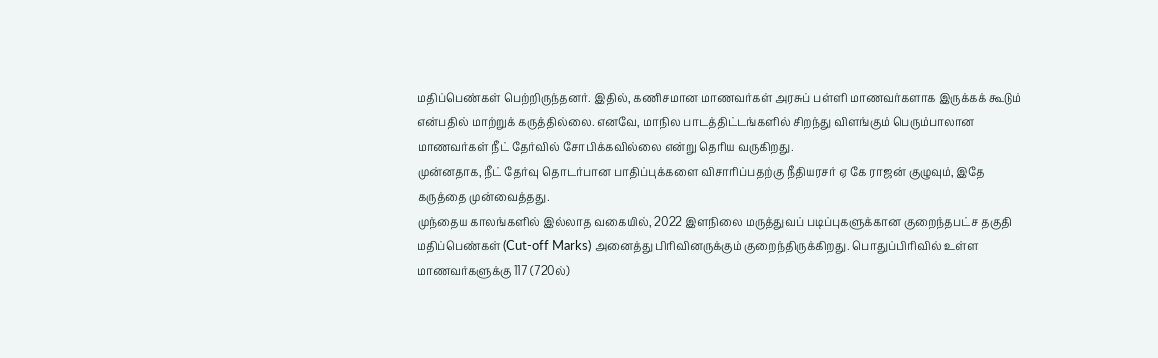மதிப்பெண்கள் பெற்றிருந்தனர். இதில், கணிசமான மாணவர்கள் அரசுப் பள்ளி மாணவர்களாக இருக்கக் கூடும் என்பதில் மாற்றுக் கருத்தில்லை. எனவே, மாநில பாடத்திட்டங்களில் சிறந்து விளங்கும் பெரும்பாலான மாணவர்கள் நீட் தேர்வில் சோபிக்கவில்லை என்று தெரிய வருகிறது.
முன்னதாக, நீட் தேர்வு தொடர்பான பாதிப்புக்களை விசாரிப்பதற்கு நீதியரசர் ஏ கே ராஜன் குழுவும், இதே கருத்தை முன்வைத்தது.
முந்தைய காலங்களில் இல்லாத வகையில், 2022 இளநிலை மருத்துவப் படிப்புகளுக்கான குறைந்தபட்ச தகுதி மதிப்பெண்கள் (Cut-off Marks) அனைத்து பிரிவினருக்கும் குறைந்திருக்கிறது. பொதுப்பிரிவில் உள்ள மாணவர்களுக்கு 117 (720ல்)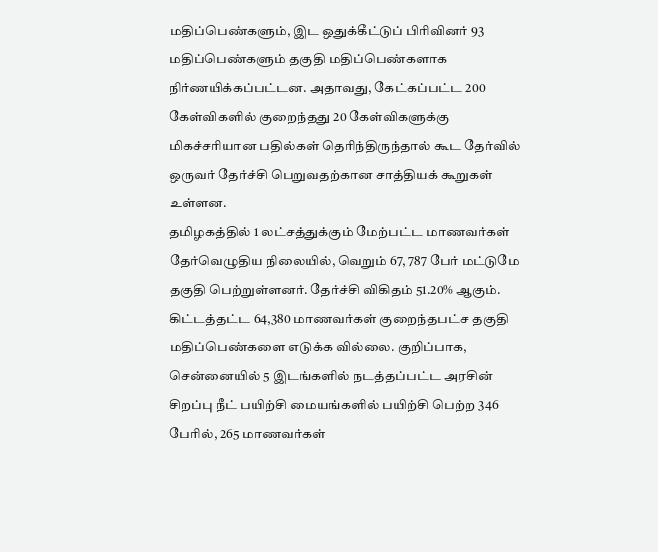மதிப்பெண்களும், இட ஒதுக்கீட்டுப் பிரிவினர் 93 மதிப்பெண்களும் தகுதி மதிப்பெண்களாக நிர்ணயிக்கப்பட்டன. அதாவது, கேட்கப்பட்ட 200 கேள்விகளில் குறைந்தது 20 கேள்விகளுக்கு மிகச்சரியான பதில்கள் தெரிந்திருந்தால் கூட தேர்வில் ஒருவர் தேர்ச்சி பெறுவதற்கான சாத்தியக் கூறுகள் உள்ளன.
தமிழகத்தில் 1 லட்சத்துக்கும் மேற்பட்ட மாணவர்கள் தேர்வெழுதிய நிலையில், வெறும் 67, 787 பேர் மட்டுமே தகுதி பெற்றுள்ளனர். தேர்ச்சி விகிதம் 51.20% ஆகும். கிட்டத்தட்ட 64,380 மாணவர்கள் குறைந்தபட்ச தகுதி மதிப்பெண்களை எடுக்க வில்லை. குறிப்பாக, சென்னையில் 5 இடங்களில் நடத்தப்பட்ட அரசின் சிறப்பு நீட் பயிற்சி மையங்களில் பயிற்சி பெற்ற 346 பேரில், 265 மாணவர்கள்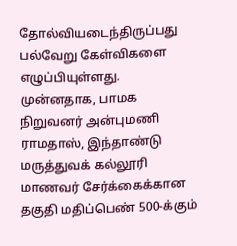தோல்வியடைந்திருப்பது பல்வேறு கேள்விகளை எழுப்பியுள்ளது.
முன்னதாக, பாமக நிறுவனர் அன்புமணி ராமதாஸ், இந்தாண்டு மருத்துவக் கல்லூரி மாணவர் சேர்க்கைக்கான தகுதி மதிப்பெண் 500-க்கும்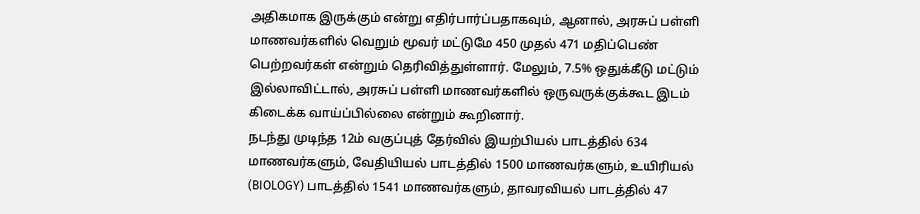அதிகமாக இருக்கும் என்று எதிர்பார்ப்பதாகவும், ஆனால், அரசுப் பள்ளி மாணவர்களில் வெறும் மூவர் மட்டுமே 450 முதல் 471 மதிப்பெண் பெற்றவர்கள் என்றும் தெரிவித்துள்ளார். மேலும், 7.5% ஒதுக்கீடு மட்டும் இல்லாவிட்டால், அரசுப் பள்ளி மாணவர்களில் ஒருவருக்குக்கூட இடம் கிடைக்க வாய்ப்பில்லை என்றும் கூறினார்.
நடந்து முடிந்த 12ம் வகுப்புத் தேர்வில் இயற்பியல் பாடத்தில் 634 மாணவர்களும், வேதியியல் பாடத்தில் 1500 மாணவர்களும், உயிரியல் (BIOLOGY) பாடத்தில் 1541 மாணவர்களும், தாவரவியல் பாடத்தில் 47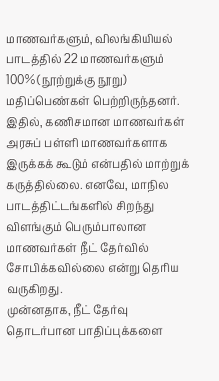மாணவர்களும், விலங்கியியல் பாடத்தில் 22 மாணவர்களும் 100% (நூற்றுக்கு நூறு) மதிப்பெண்கள் பெற்றிருந்தனர். இதில், கணிசமான மாணவர்கள் அரசுப் பள்ளி மாணவர்களாக இருக்கக் கூடும் என்பதில் மாற்றுக் கருத்தில்லை. எனவே, மாநில பாடத்திட்டங்களில் சிறந்து விளங்கும் பெரும்பாலான மாணவர்கள் நீட் தேர்வில் சோபிக்கவில்லை என்று தெரிய வருகிறது.
முன்னதாக, நீட் தேர்வு தொடர்பான பாதிப்புக்களை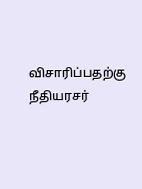விசாரிப்பதற்கு நீதியரசர்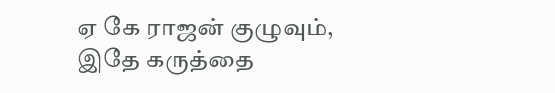ஏ கே ராஜன் குழுவும், இதே கருத்தை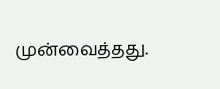முன்வைத்தது.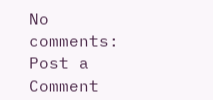No comments:
Post a Comment